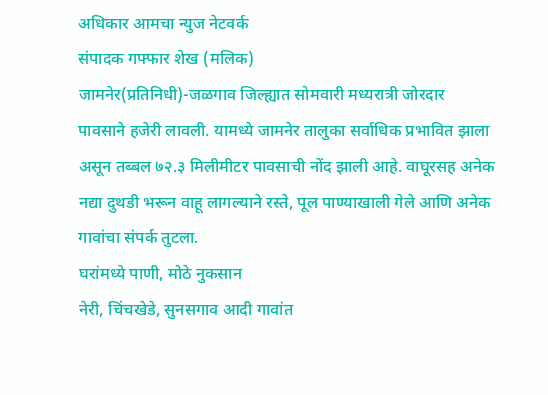अधिकार आमचा न्युज नेटवर्क
संपादक गफ्फार शेख (मलिक)
जामनेर(प्रतिनिधी)-जळगाव जिल्ह्यात सोमवारी मध्यरात्री जोरदार पावसाने हजेरी लावली. यामध्ये जामनेर तालुका सर्वाधिक प्रभावित झाला असून तब्बल ७२.३ मिलीमीटर पावसाची नोंद झाली आहे. वाघूरसह अनेक नद्या दुथडी भरून वाहू लागल्याने रस्ते, पूल पाण्याखाली गेले आणि अनेक गावांचा संपर्क तुटला.
घरांमध्ये पाणी, मोठे नुकसान
नेरी, चिंचखेडे, सुनसगाव आदी गावांत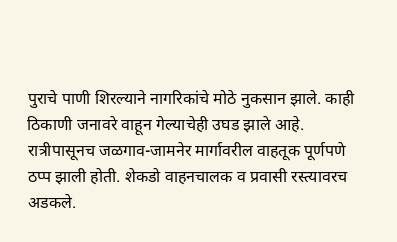पुराचे पाणी शिरल्याने नागरिकांचे मोठे नुकसान झाले. काही ठिकाणी जनावरे वाहून गेल्याचेही उघड झाले आहे. रात्रीपासूनच जळगाव-जामनेर मार्गावरील वाहतूक पूर्णपणे ठप्प झाली होती. शेकडो वाहनचालक व प्रवासी रस्त्यावरच अडकले.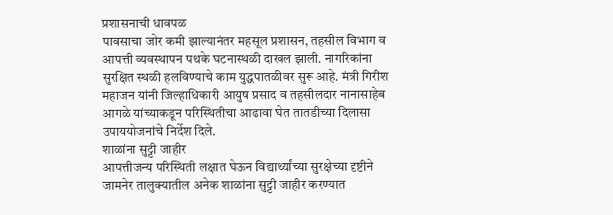प्रशासनाची धावपळ
पावसाचा जोर कमी झाल्यानंतर महसूल प्रशासन, तहसील विभाग व आपत्ती व्यवस्थापन पथके घटनास्थळी दाखल झाली. नागरिकांना सुरक्षित स्थळी हलविण्याचे काम युद्धपातळीवर सुरू आहे. मंत्री गिरीश महाजन यांनी जिल्हाधिकारी आयुष प्रसाद व तहसीलदार नानासाहेब आगळे यांच्याकडून परिस्थितीचा आढावा घेत तातडीच्या दिलासा उपाययोजनांचे निर्देश दिले.
शाळांना सुट्टी जाहीर
आपत्तीजन्य परिस्थिती लक्षात घेऊन विद्यार्थ्यांच्या सुरक्षेच्या दृष्टीने जामनेर तालुक्यातील अनेक शाळांना सुट्टी जाहीर करण्यात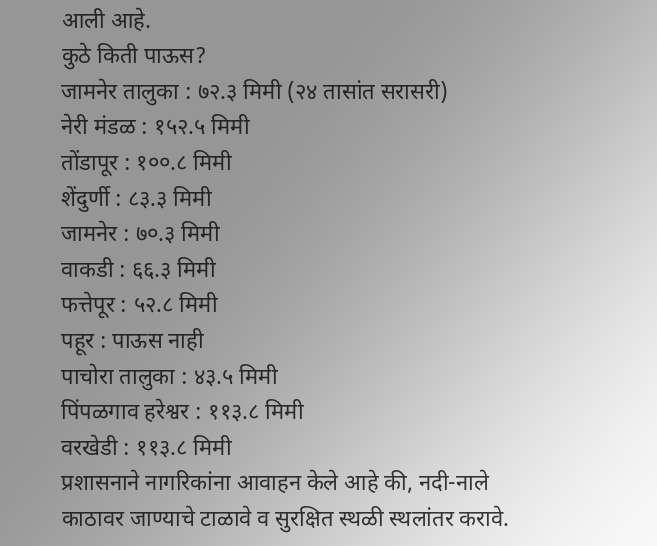आली आहे.
कुठे किती पाऊस?
जामनेर तालुका : ७२.३ मिमी (२४ तासांत सरासरी)
नेरी मंडळ : १५२.५ मिमी
तोंडापूर : १००.८ मिमी
शेंदुर्णी : ८३.३ मिमी
जामनेर : ७०.३ मिमी
वाकडी : ६६.३ मिमी
फत्तेपूर : ५२.८ मिमी
पहूर : पाऊस नाही
पाचोरा तालुका : ४३.५ मिमी
पिंपळगाव हरेश्वर : ११३.८ मिमी
वरखेडी : ११३.८ मिमी
प्रशासनाने नागरिकांना आवाहन केले आहे की, नदी-नाले काठावर जाण्याचे टाळावे व सुरक्षित स्थळी स्थलांतर करावे.